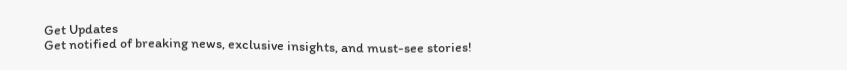Get Updates
Get notified of breaking news, exclusive insights, and must-see stories!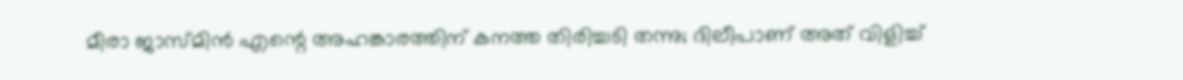മീരാ ജാസ്മിന്‍ എന്റെ അഹങ്കാരത്തിന് കനത്ത തിരിച്ചടി തന്നു; ദിലീപാണ് അത് വിളിച്ച്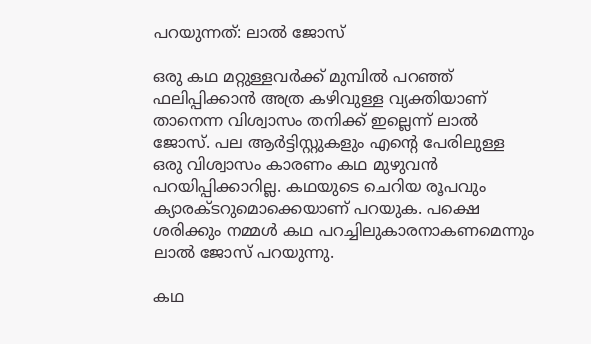പറയുന്നത്: ലാല്‍ ജോസ്

ഒരു കഥ മറ്റുള്ളവർക്ക് മുമ്പില്‍ പറഞ്ഞ് ഫലിപ്പിക്കാന്‍ അത്ര കഴിവുള്ള വ്യക്തിയാണ് താനെന്ന വിശ്വാസം തനിക്ക് ഇല്ലെന്ന് ലാല്‍ ജോസ്. പല ആർട്ടിസ്റ്റുകളും എന്റെ പേരിലുള്ള ഒരു വിശ്വാസം കാരണം കഥ മുഴുവന്‍ പറയിപ്പിക്കാറില്ല. കഥയുടെ ചെറിയ രൂപവും ക്യാരക്ടറുമൊക്കെയാണ് പറയുക. പക്ഷെ ശരിക്കും നമ്മള്‍ കഥ പറച്ചിലുകാരനാകണമെന്നും ലാല്‍ ജോസ് പറയുന്നു.

കഥ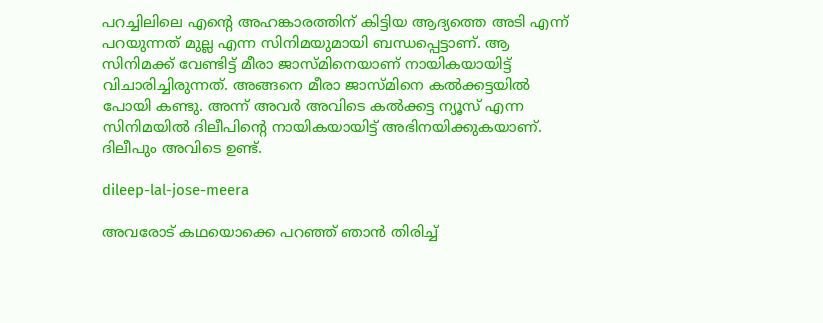പറച്ചിലിലെ എന്റെ അഹങ്കാരത്തിന് കിട്ടിയ ആദ്യത്തെ അടി എന്ന് പറയുന്നത് മുല്ല എന്ന സിനിമയുമായി ബന്ധപ്പെട്ടാണ്. ആ സിനിമക്ക് വേണ്ടിട്ട് മീരാ ജാസ്മിനെയാണ് നായികയായിട്ട് വിചാരിച്ചിരുന്നത്. അങ്ങനെ മീരാ ജാസ്മിനെ കൽക്കട്ടയിൽ പോയി കണ്ടു. അന്ന് അവർ അവിടെ കൽക്കട്ട ന്യൂസ് എന്ന സിനിമയിൽ ദിലീപിന്റെ നായികയായിട്ട് അഭിനയിക്കുകയാണ്. ദിലീപും അവിടെ ഉണ്ട്.

dileep-lal-jose-meera

അവരോട് കഥയൊക്കെ പറഞ്ഞ് ഞാന്‍ തിരിച്ച്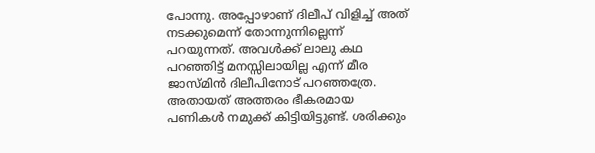പോന്നു. അപ്പോഴാണ് ദിലീപ് വിളിച്ച് അത് നടക്കുമെന്ന് തോന്നുന്നില്ലെന്ന് പറയുന്നത്. അവൾക്ക് ലാലു കഥ പറഞ്ഞിട്ട് മനസ്സിലായില്ല എന്ന് മീര ജാസ്മിന്‍ ദിലീപിനോട് പറഞ്ഞത്രേ. അതായത് അത്തരം ഭീകരമായ പണികൾ നമുക്ക് കിട്ടിയിട്ടുണ്ട്. ശരിക്കും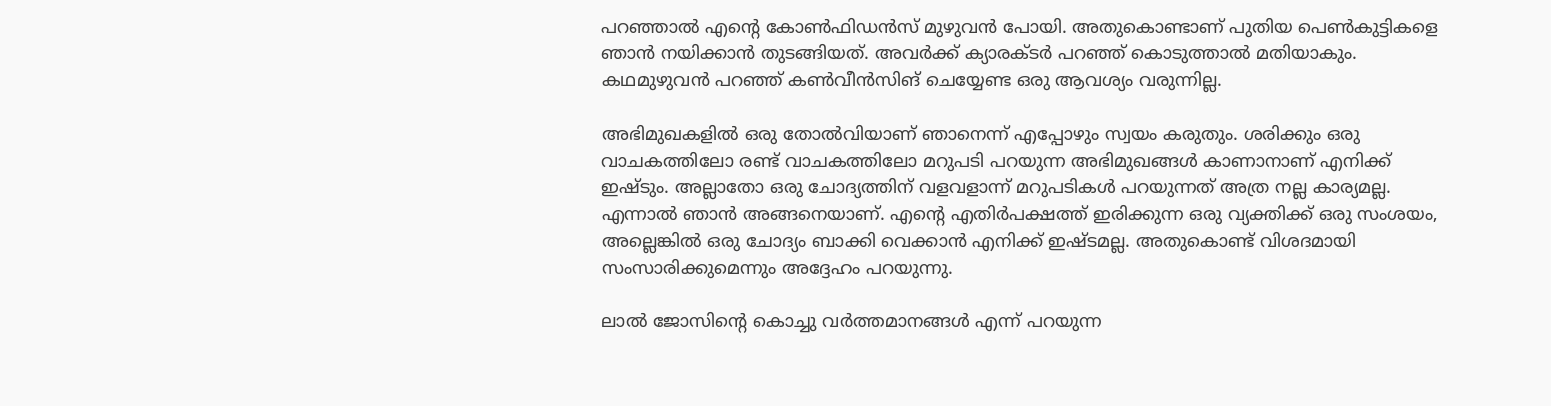പറഞ്ഞാൽ എന്റെ കോൺഫിഡൻസ് മുഴുവൻ പോയി. അതുകൊണ്ടാണ് പുതിയ പെൺകുട്ടികളെ ഞാൻ നയിക്കാന്‍ തുടങ്ങിയത്. അവർക്ക് ക്യാരക്ടർ പറഞ്ഞ് കൊടുത്താല്‍ മതിയാകും. കഥമുഴുവന്‍ പറഞ്ഞ് കണ്‍വീന്‍സിങ് ചെയ്യേണ്ട ഒരു ആവശ്യം വരുന്നില്ല.

അഭിമുഖകളില്‍ ഒരു തോല്‍വിയാണ് ഞാനെന്ന് എപ്പോഴും സ്വയം കരുതും. ശരിക്കും ഒരു വാചകത്തിലോ രണ്ട് വാചകത്തിലോ മറുപടി പറയുന്ന അഭിമുഖങ്ങള്‍ കാണാനാണ് എനിക്ക് ഇഷ്ടും. അല്ലാതോ ഒരു ചോദ്യത്തിന് വളവളാന്ന് മറുപടികള്‍ പറയുന്നത് അത്ര നല്ല കാര്യമല്ല. എന്നാല്‍ ഞാന്‍ അങ്ങനെയാണ്. എൻ്റെ എതിർപക്ഷത്ത് ഇരിക്കുന്ന ഒരു വ്യക്തിക്ക് ഒരു സംശയം, അല്ലെങ്കില്‍ ഒരു ചോദ്യം ബാക്കി വെക്കാന്‍ എനിക്ക് ഇഷ്ടമല്ല. അതുകൊണ്ട് വിശദമായി സംസാരിക്കുമെന്നും അദ്ദേഹം പറയുന്നു.

ലാല്‍ ജോസിന്റെ കൊച്ചു വർത്തമാനങ്ങള്‍ എന്ന് പറയുന്ന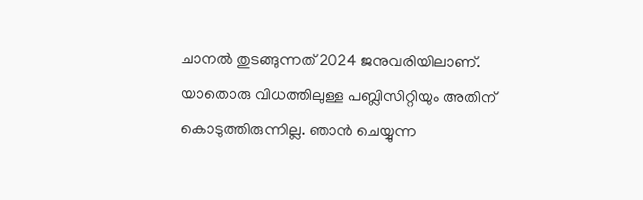ചാനല്‍ തുടങ്ങുന്നത് 2024 ജനുവരിയിലാണ്. യാതൊരു വിധത്തിലുള്ള പബ്ലിസിറ്റിയും അതിന് കൊടുത്തിരുന്നില്ല. ഞാന്‍ ചെയ്യുന്ന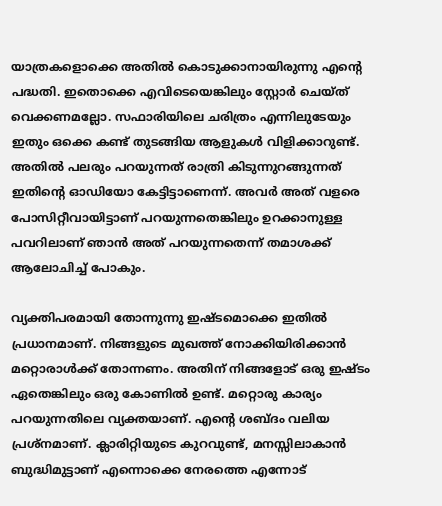യാത്രകളൊക്കെ അതില്‍ കൊടുക്കാനായിരുന്നു എൻ്റെ പദ്ധതി. ഇതൊക്കെ എവിടെയെങ്കിലും സ്റ്റോർ ചെയ്ത് വെക്കണമല്ലോ. സഫാരിയിലെ ചരിത്രം എന്നിലുടേയും ഇതും ഒക്കെ കണ്ട് തുടങ്ങിയ ആളുകള്‍ വിളിക്കാറുണ്ട്. അതില്‍ പലരും പറയുന്നത് രാത്രി കിടുന്നുറങ്ങുന്നത് ഇതിന്റെ ഓഡിയോ കേട്ടിട്ടാണെന്ന്. അവർ അത് വളരെ പോസിറ്റീവായിട്ടാണ് പറയുന്നതെങ്കിലും ഉറക്കാനുള്ള പവറിലാണ് ഞാന്‍ അത് പറയുന്നതെന്ന് തമാശക്ക് ആലോചിച്ച് പോകും.

വ്യക്തിപരമായി തോന്നുന്നു ഇഷ്ടമൊക്കെ ഇതില്‍ പ്രധാനമാണ്. നിങ്ങളുടെ മുഖത്ത് നോക്കിയിരിക്കാന്‍ മറ്റൊരാള്‍ക്ക് തോന്നണം. അതിന് നിങ്ങളോട് ഒരു ഇഷ്ടം ഏതെങ്കിലും ഒരു കോണില്‍ ഉണ്ട്. മറ്റൊരു കാര്യം പറയുന്നതിലെ വ്യക്തയാണ്. എന്റെ ശബ്ദം വലിയ പ്രശ്നമാണ്. ക്ലാരിറ്റിയുടെ കുറവുണ്ട്, മനസ്സിലാകാന്‍ ബുദ്ധിമുട്ടാണ് എന്നൊക്കെ നേരത്തെ എന്നോട്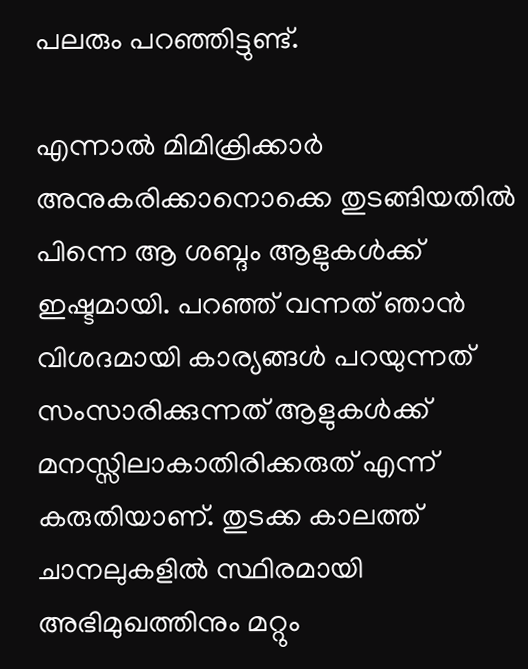പലരും പറഞ്ഞിട്ടുണ്ട്.

എന്നാല്‍ മിമിക്രിക്കാർ അനുകരിക്കാനൊക്കെ തുടങ്ങിയതില്‍ പിന്നെ ആ ശബ്ദം ആളുകള്‍ക്ക് ഇഷ്ടമായി. പറഞ്ഞ് വന്നത് ഞാന്‍ വിശദമായി കാര്യങ്ങള്‍ പറയുന്നത് സംസാരിക്കുന്നത് ആളുകള്‍ക്ക് മനസ്സിലാകാതിരിക്കരുത് എന്ന് കരുതിയാണ്. തുടക്ക കാലത്ത് ചാനലുകളില്‍ സ്ഥിരമായി അഭിമുഖത്തിനും മറ്റും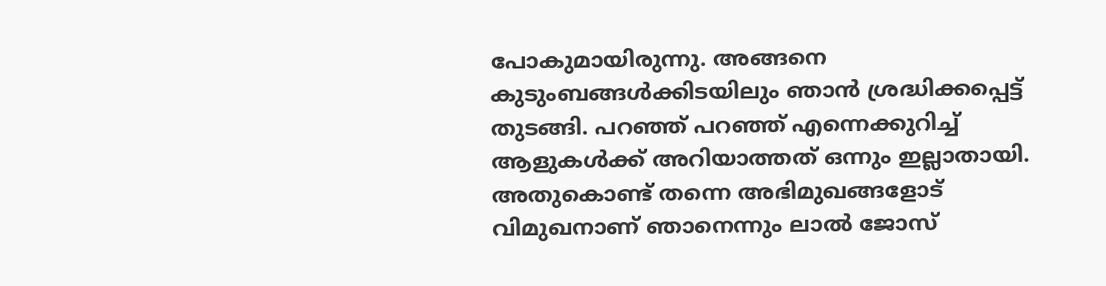പോകുമായിരുന്നു. അങ്ങനെ കുടുംബങ്ങള്‍ക്കിടയിലും ഞാന്‍ ശ്രദ്ധിക്കപ്പെട്ട് തുടങ്ങി. പറഞ്ഞ് പറഞ്ഞ് എന്നെക്കുറിച്ച് ആളുകള്‍ക്ക് അറിയാത്തത് ഒന്നും ഇല്ലാതായി. അതുകൊണ്ട് തന്നെ അഭിമുഖങ്ങളോട് വിമുഖനാണ് ഞാനെന്നും ലാല്‍ ജോസ്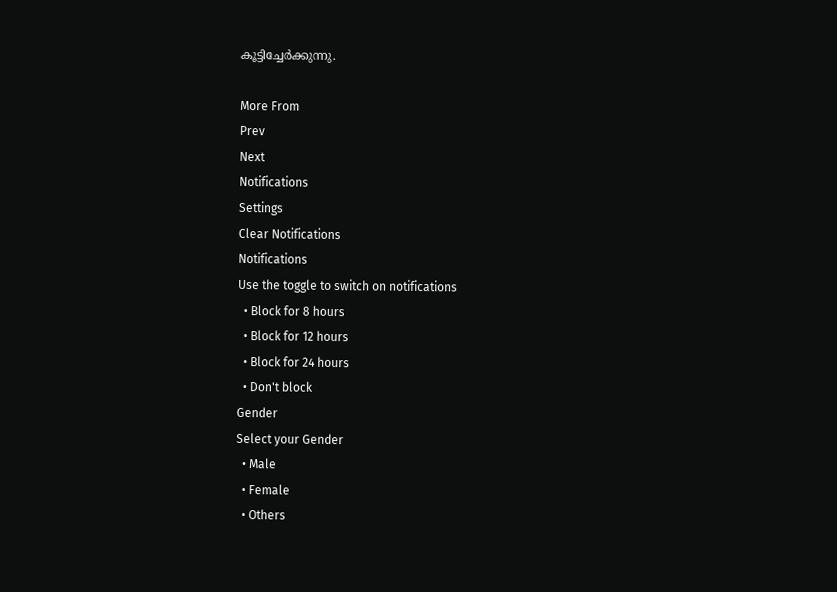കൂട്ടിച്ചേർക്കുന്നു.

More From
Prev
Next
Notifications
Settings
Clear Notifications
Notifications
Use the toggle to switch on notifications
  • Block for 8 hours
  • Block for 12 hours
  • Block for 24 hours
  • Don't block
Gender
Select your Gender
  • Male
  • Female
  • Others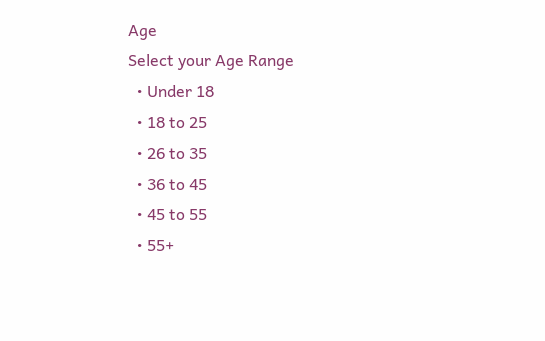Age
Select your Age Range
  • Under 18
  • 18 to 25
  • 26 to 35
  • 36 to 45
  • 45 to 55
  • 55+